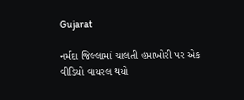Gujarat

નર્મદા જિલ્લામાં ચાલતી હપ્તાખોરી પર એક વીડિયો વાયરલ થયો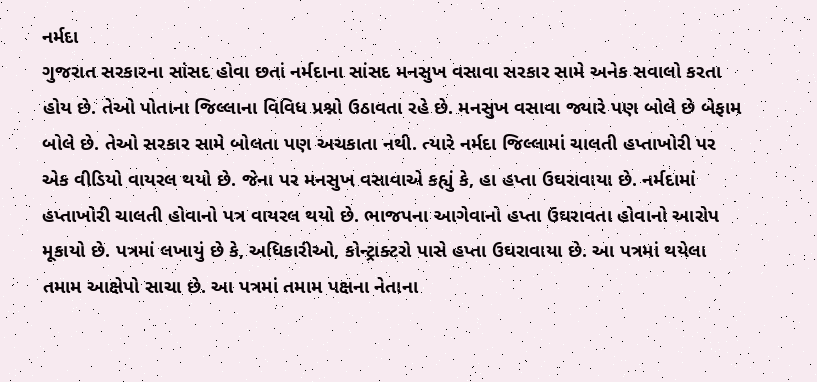નર્મદા
ગુજરાત સરકારના સાંસદ હોવા છતાં નર્મદાના સાંસદ મનસુખ વસાવા સરકાર સામે અનેક સવાલો કરતા હોય છે. તેઓ પોતાના જિલ્લાના વિવિધ પ્રશ્નો ઉઠાવતા રહે છે. મનસુખ વસાવા જ્યારે પણ બોલે છે બેફામ બોલે છે. તેઓ સરકાર સામે બોલતા પણ અચકાતા નથી. ત્યારે નર્મદા જિલ્લામાં ચાલતી હપ્તાખોરી પર એક વીડિયો વાયરલ થયો છે. જેના પર મનસુખ વસાવાએ કહ્યું કે, હા હપ્તા ઉઘરાવાયા છે. નર્મદામાં હપ્તાખોરી ચાલતી હોવાનો પત્ર વાયરલ થયો છે. ભાજપના આગેવાનો હપ્તા ઉઘરાવતા હોવાનો આરોપ મૂકાયો છે. પત્રમાં લખાયું છે કે, અધિકારીઓ, કોન્ટ્રાક્ટરો પાસે હપ્તા ઉઘરાવાયા છે. આ પત્રમાં થયેલા તમામ આક્ષેપો સાચા છે. આ પત્રમાં તમામ પક્ષના નેતાના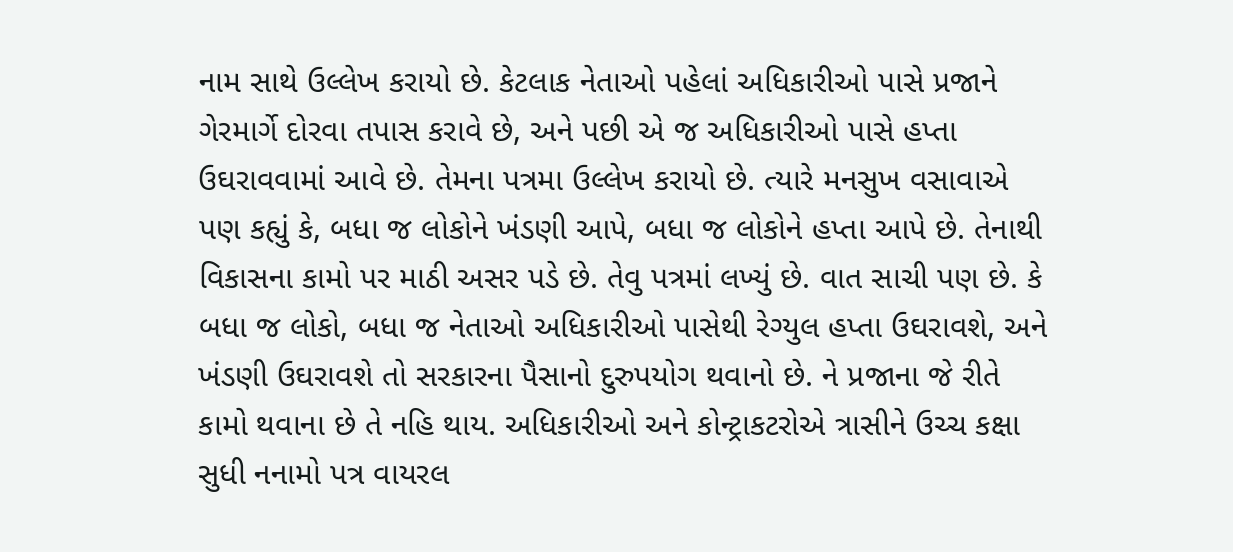નામ સાથે ઉલ્લેખ કરાયો છે. કેટલાક નેતાઓ પહેલાં અધિકારીઓ પાસે પ્રજાને ગેરમાર્ગે દોરવા તપાસ કરાવે છે, અને પછી એ જ અધિકારીઓ પાસે હપ્તા ઉઘરાવવામાં આવે છે. તેમના પત્રમા ઉલ્લેખ કરાયો છે. ત્યારે મનસુખ વસાવાએ પણ કહ્યું કે, બધા જ લોકોને ખંડણી આપે, બધા જ લોકોને હપ્તા આપે છે. તેનાથી વિકાસના કામો પર માઠી અસર પડે છે. તેવુ પત્રમાં લખ્યું છે. વાત સાચી પણ છે. કે બધા જ લોકો, બધા જ નેતાઓ અધિકારીઓ પાસેથી રેગ્યુલ હપ્તા ઉઘરાવશે, અને ખંડણી ઉઘરાવશે તો સરકારના પૈસાનો દુરુપયોગ થવાનો છે. ને પ્રજાના જે રીતે કામો થવાના છે તે નહિ થાય. અધિકારીઓ અને કોન્ટ્રાકટરોએ ત્રાસીને ઉચ્ચ કક્ષા સુધી નનામો પત્ર વાયરલ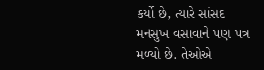કર્યો છે, ત્યારે સાંસદ મનસુખ વસાવાને પણ પત્ર મળ્યો છે. તેઓએ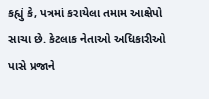કહ્યું કે, પત્રમાં કરાયેલા તમામ આક્ષેપો સાચા છે. કેટલાક નેતાઓ અધિકારીઓ પાસે પ્રજાને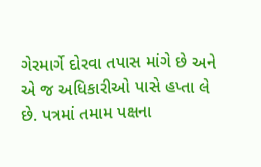ગેરમાર્ગે દોરવા તપાસ માંગે છે અને એ જ અધિકારીઓ પાસે હપ્તા લે છે. પત્રમાં તમામ પક્ષના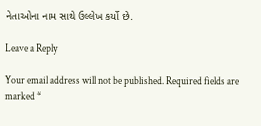નેતાઓના નામ સાથે ઉલ્લેખ કર્યો છે.

Leave a Reply

Your email address will not be published. Required fields are marked *